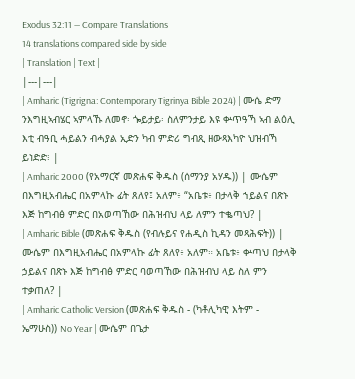Exodus 32:11 — Compare Translations
14 translations compared side by side
| Translation | Text |
|---|---|
| Amharic (Tigrigna: Contemporary Tigrinya Bible 2024) | ሙሴ ድማ ንእግዚኣብሄር ኣምላኹ ለመኖ፡ ጐይታይ፡ ስለምንታይ እዩ ቍጥዓኻ ኣብ ልዕሊ እቲ ብዓቢ ሓይልን ብሓያል ኢድን ካብ ምድሪ ግብጺ ዘውጻእካዮ ህዝብኻ ይነድድ፧ |
| Amharic 2000 (የአማርኛ መጽሐፍ ቅዱስ (ሰማንያ አሃዱ)) | ሙሴም በእግዚአብሔር በአምላኩ ፊት ጸለየ፤ አለም፥ “አቤቱ፥ በታላቅ ኀይልና በጽኑ እጅ ከግብፅ ምድር በአወጣኸው በሕዝብህ ላይ ለምን ተቈጣህ? |
| Amharic Bible (መጽሐፍ ቅዱስ (የብሉይና የሐዲስ ኪዳን መጻሕፍት)) | ሙሴም በእግዚአብሔር በአምላኩ ፊት ጸለየ፥ አለም። አቤቱ፥ ቍጣህ በታላቅ ኃይልና በጽኑ እጅ ከግብፅ ምድር ባወጣኸው በሕዝብህ ላይ ስለ ምን ተቃጠለ? |
| Amharic Catholic Version (መጽሐፍ ቅዱስ - (ካቶሊካዊ እትም - ኤማሁስ)) No Year | ሙሴም በጌታ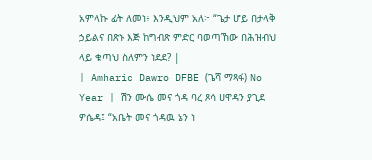አምላኩ ፊት ለመነ፥ እንዲህም አለ፦ “ጌታ ሆይ በታላቅ ኃይልና በጽኑ እጅ ከግብጽ ምድር ባወጣኸው በሕዝብህ ላይ ቁጣህ ስለምን ነደደ? |
| Amharic Dawro DFBE (ጌሻ ማጻፋ) No Year | ሽን ሙሴ መና ጎዳ ባረ ጾሳ ሀዋዳን ያጊደ ዎሴዳ፤ “አቤት መና ጎዳዉ ኔን ነ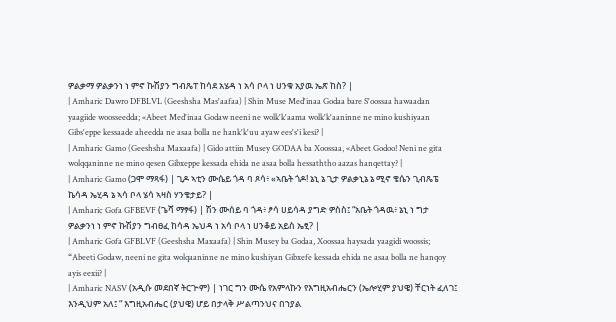ዎልቃማ ዎልቃንነ ነ ምኖ ኩሽያን ግብጼፐ ከሳደ አሄዳ ነ አሳ ቦላ ነ ሀንቁ አያዉ ኤጽ ከስ? |
| Amharic Dawro DFBLVL (Geeshsha Mas'aafaa) | Shin Muse Med'inaa Godaa bare S'oossaa hawaadan yaagiide woosseedda; «Abeet Med'inaa Godaw neeni ne wolk'k'aama wolk'k'aaninne ne mino kushiyaan Gibs'eppe kessaade aheedda ne asaa bolla ne hank'k'uu ayaw ees's'i kesi? |
| Amharic Gamo (Geeshsha Maxaafa) | Gido attiin Musey GODAA ba Xoossaa, «Abeet Godoo! Neni ne gita wolqqaninne ne mino qesen Gibxeppe kessada ehida ne asaa bolla hessaththo aazas hanqettay? |
| Amharic Gamo (ጋሞ ማጻፋ) | ጊዶ ኣቲን ሙሴይ ጎዳ ባ ጾሳ፥ «ኣቤት ጎዶ! ኔኒ ኔ ጊታ ዎልቃኒኔ ኔ ሚኖ ቄሴን ጊብጼፔ ኬሳዳ ኤሂዳ ኔ ኣሳ ቦላ ሄሳ ኣዛስ ሃንቄታይ? |
| Amharic Gofa GFBEVF (ጌሻ ማፃፋ) | ሽን ሙሰይ ባ ጎዳ፥ ፆሳ ሀይሳዳ ያግድ ዎስስ፤ “አቤት ጎዳዉ፥ ኔኒ ነ ግታ ዎልቃንነ ነ ምኖ ኩሽያን ግብፀፈ ከሳዳ ኤህዳ ነ አሳ ቦላ ነ ሀንቆይ አይስ ኤፂ? |
| Amharic Gofa GFBLVF (Geeshsha Maxaafa) | Shin Musey ba Godaa, Xoossaa haysada yaagidi woossis; “Abeeti Godaw, neeni ne gita wolqaaninne ne mino kushiyan Gibxefe kessada ehida ne asaa bolla ne hanqoy ayis eexii? |
| Amharic NASV (አዲሱ መደበኛ ትርጒም) | ነገር ግን ሙሴ የአምላኩን የእግዚአብሔርን (ኤሎሂም ያህዌ) ቸርነት ፈለገ፤ እንዲህም አለ፤ “ እግዚአብሔር (ያህዌ) ሆይ በታላቅ ሥልጣንህና በኀያል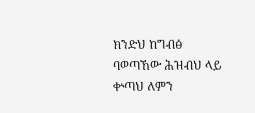ክንድህ ከግብፅ ባወጣኸው ሕዝብህ ላይ ቍጣህ ለምን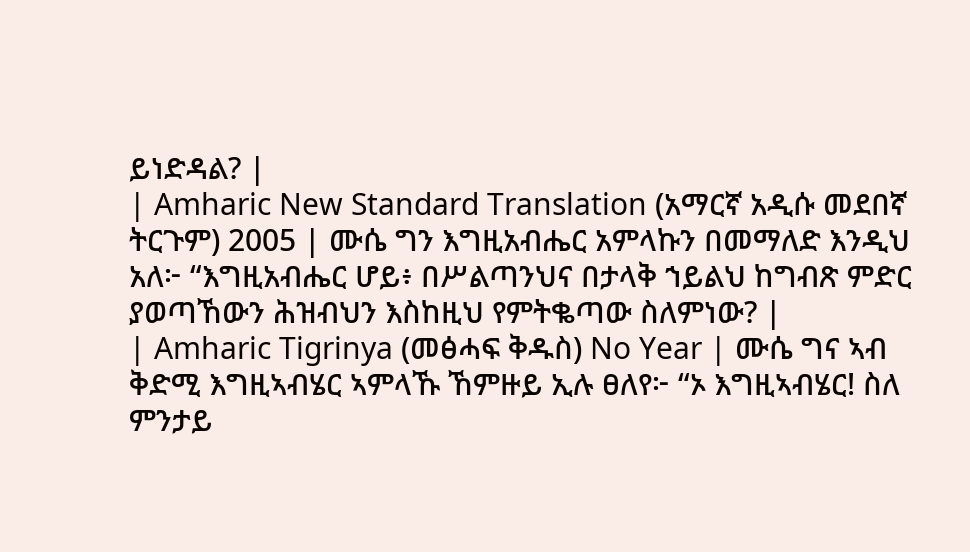ይነድዳል? |
| Amharic New Standard Translation (አማርኛ አዲሱ መደበኛ ትርጉም) 2005 | ሙሴ ግን እግዚአብሔር አምላኩን በመማለድ እንዲህ አለ፦ “እግዚአብሔር ሆይ፥ በሥልጣንህና በታላቅ ኀይልህ ከግብጽ ምድር ያወጣኸውን ሕዝብህን እስከዚህ የምትቈጣው ስለምነው? |
| Amharic Tigrinya (መፅሓፍ ቅዱስ) No Year | ሙሴ ግና ኣብ ቅድሚ እግዚኣብሄር ኣምላኹ ኸምዙይ ኢሉ ፀለየ፦ “ኦ እግዚኣብሄር! ስለ ምንታይ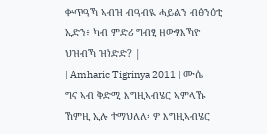ቍጥዓኻ ኣብዝ ብዓብዪ ሓይልን ብፅንዕቲ ኢድን፥ ካብ ምድሪ ግብፂ ዘውፃእኻዮ ህዝብኻ ዝነድድ? |
| Amharic Tigrinya 2011 | ሙሴ ግና ኣብ ቅድሚ እግዚኣብሄር ኣምላኹ ኸምዚ ኢሉ ተማህለለ፡ ዎ እግዚኣብሄር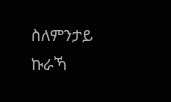ስለምንታይ ኩራኻ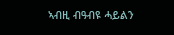ኣብዚ ብዓብዩ ሓይልን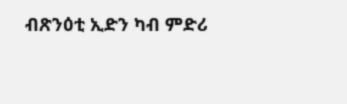ብጽንዕቲ ኢድን ካብ ምድሪ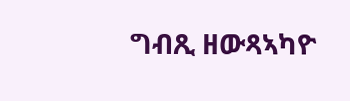ግብጺ ዘውጻኣካዮ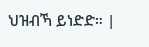ህዝብኻ ይነድድ። |